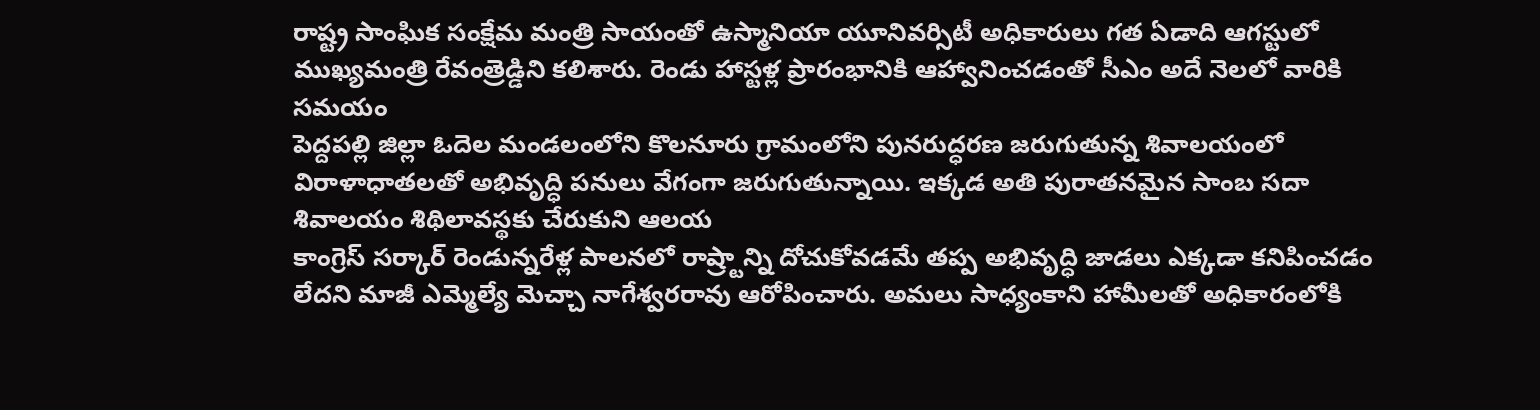రాష్ట్ర సాంఘిక సంక్షేమ మంత్రి సాయంతో ఉస్మానియా యూనివర్సిటీ అధికారులు గత ఏడాది ఆగస్టులో ముఖ్యమంత్రి రేవంత్రెడ్డిని కలిశారు. రెండు హాస్టళ్ల ప్రారంభానికి ఆహ్వానించడంతో సీఎం అదే నెలలో వారికి సమయం
పెద్దపల్లి జిల్లా ఓదెల మండలంలోని కొలనూరు గ్రామంలోని పునరుద్ధరణ జరుగుతున్న శివాలయంలో విరాళాధాతలతో అభివృద్ధి పనులు వేగంగా జరుగుతున్నాయి. ఇక్కడ అతి పురాతనమైన సాంబ సదా శివాలయం శిథిలావస్థకు చేరుకుని ఆలయ
కాంగ్రెస్ సర్కార్ రెండున్నరేళ్ల పాలనలో రాష్ర్టాన్ని దోచుకోవడమే తప్ప అభివృద్ధి జాడలు ఎక్కడా కనిపించడం లేదని మాజీ ఎమ్మెల్యే మెచ్చా నాగేశ్వరరావు ఆరోపించారు. అమలు సాధ్యంకాని హామీలతో అధికారంలోకి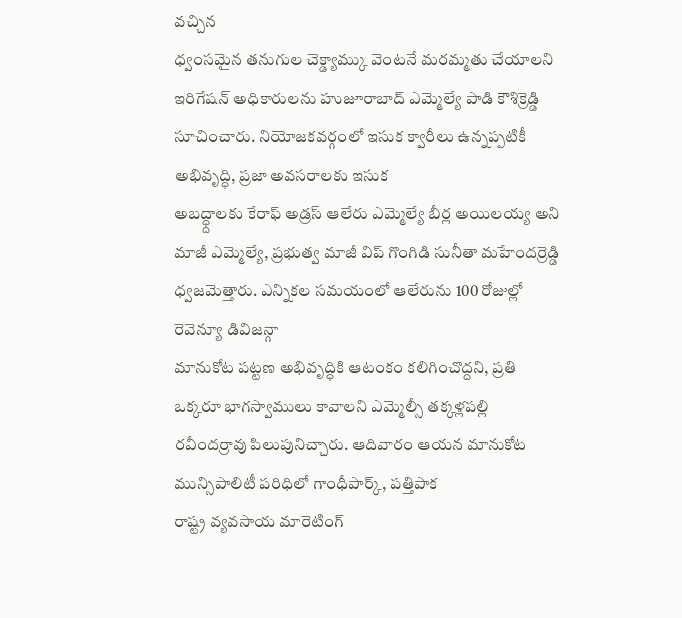వచ్చిన
ధ్వంసమైన తనుగుల చెక్డ్యామ్కు వెంటనే మరమ్మతు చేయాలని ఇరిగేషన్ అధికారులను హుజూరాబాద్ ఎమ్మెల్యే పాడి కౌశిక్రెడ్డి సూచించారు. నియోజకవర్గంలో ఇసుక క్వారీలు ఉన్నప్పటికీ అభివృద్ధి, ప్రజా అవసరాలకు ఇసుక
అబద్ధ్దాలకు కేరాఫ్ అడ్రస్ ఆలేరు ఎమ్మెల్యే బీర్ల అయిలయ్య అని మాజీ ఎమ్మెల్యే, ప్రభుత్వ మాజీ విప్ గొంగిడి సునీతా మహేందర్రెడ్డి ధ్వజమెత్తారు. ఎన్నికల సమయంలో ఆలేరును 100 రోజుల్లో రెవెన్యూ డివిజన్గా
మానుకోట పట్టణ అభివృద్ధికి ఆటంకం కలిగించొద్దని, ప్రతి ఒక్కరూ భాగస్వాములు కావాలని ఎమ్మెల్సీ తక్కళ్లపల్లి రవీందర్రావు పిలుపునిచ్చారు. ఆదివారం ఆయన మానుకోట మున్సిపాలిటీ పరిధిలో గాంధీపార్క్, పత్తిపాక
రాష్ట్ర వ్యవసాయ మారెటింగ్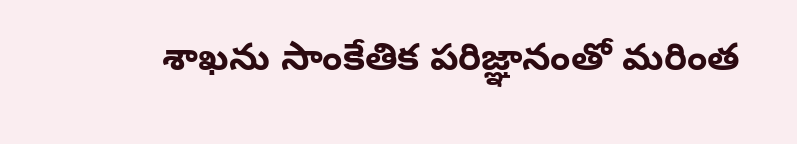శాఖను సాంకేతిక పరిజ్ఞానంతో మరింత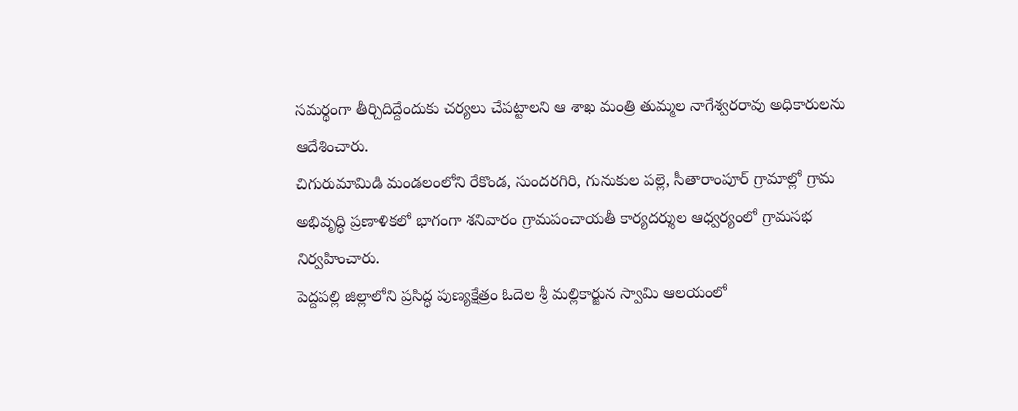సమర్థంగా తీర్చిదిద్దేందుకు చర్యలు చేపట్టాలని ఆ శాఖ మంత్రి తుమ్మల నాగేశ్వరరావు అధికారులను ఆదేశించారు.
చిగురుమామిడి మండలంలోని రేకొండ, సుందరగిరి, గునుకుల పల్లె, సీతారాంపూర్ గ్రామాల్లో గ్రామ అభివృద్ధి ప్రణాళికలో భాగంగా శనివారం గ్రామపంచాయతీ కార్యదర్శుల ఆధ్వర్యంలో గ్రామసభ నిర్వహించారు.
పెద్దపల్లి జిల్లాలోని ప్రసిద్ధ పుణ్యక్షేత్రం ఓదెల శ్రీ మల్లికార్జున స్వామి ఆలయంలో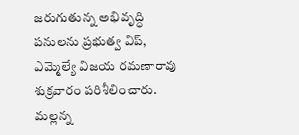జరుగుతున్న అభివృద్ధి పనులను ప్రభుత్వ విప్, ఎమ్మెల్యే విజయ రమణారావు శుక్రవారం పరిశీలించారు. మల్లన్న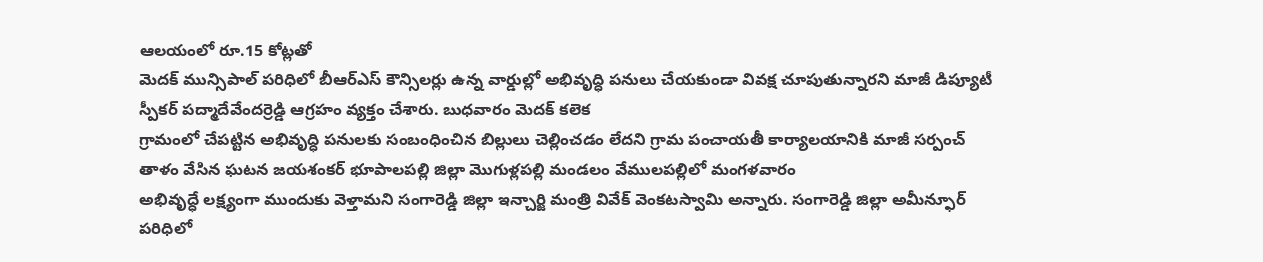ఆలయంలో రూ.15 కోట్లతో
మెదక్ మున్సిపాల్ పరిధిలో బీఆర్ఎస్ కౌన్సిలర్లు ఉన్న వార్డుల్లో అభివృద్ధి పనులు చేయకుండా వివక్ష చూపుతున్నారని మాజీ డిప్యూటీ స్పీకర్ పద్మాదేవేందర్రెడ్డి ఆగ్రహం వ్యక్తం చేశారు. బుధవారం మెదక్ కలెక
గ్రామంలో చేపట్టిన అభివృద్ధి పనులకు సంబంధించిన బిల్లులు చెల్లించడం లేదని గ్రామ పంచాయతీ కార్యాలయానికి మాజీ సర్పంచ్ తాళం వేసిన ఘటన జయశంకర్ భూపాలపల్లి జిల్లా మొగుళ్లపల్లి మండలం వేములపల్లిలో మంగళవారం
అభివృద్ధే లక్ష్యంగా ముందుకు వెళ్తామని సంగారెడ్డి జిల్లా ఇన్చార్జి మంత్రి వివేక్ వెంకటస్వామి అన్నారు. సంగారెడ్డి జిల్లా అమీన్ఫూర్ పరిధిలో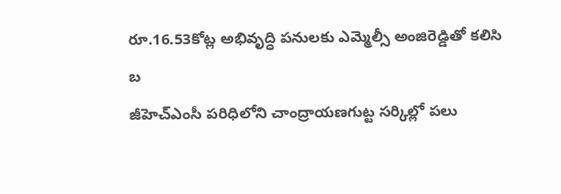రూ.16.53కోట్ల అభివృద్ధి పనులకు ఎమ్మెల్సీ అంజిరెడ్డితో కలిసి బ
జీహెచ్ఎంసీ పరిధిలోని చాంద్రాయణగుట్ట సర్కిల్లో పలు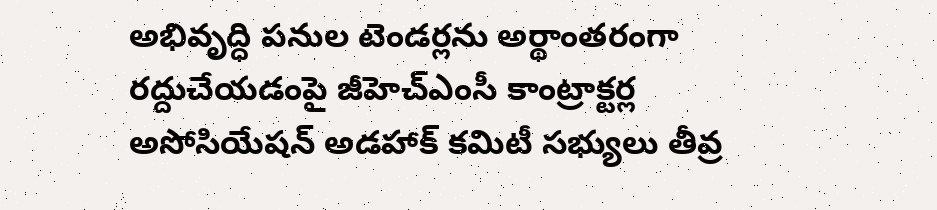అభివృద్ధి పనుల టెండర్లను అర్థాంతరంగా రద్దుచేయడంపై జీహెచ్ఎంసీ కాంట్రాక్టర్ల అసోసియేషన్ అడహాక్ కమిటీ సభ్యులు తీవ్ర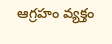ఆగ్రహం వ్యక్తం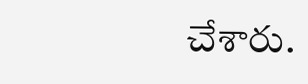చేశారు.